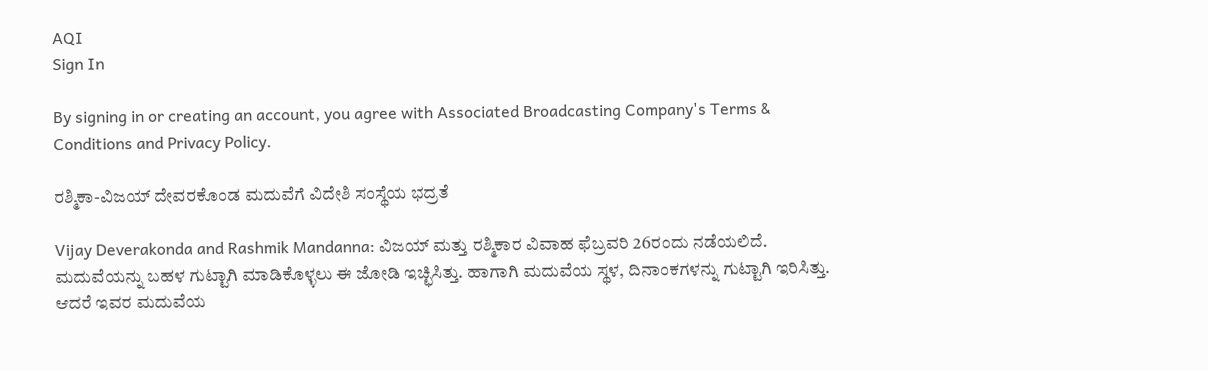AQI
Sign In

By signing in or creating an account, you agree with Associated Broadcasting Company's Terms & Conditions and Privacy Policy.

ರಶ್ಮಿಕಾ-ವಿಜಯ್ ದೇವರಕೊಂಡ ಮದುವೆಗೆ ವಿದೇಶಿ ಸಂಸ್ಥೆಯ ಭದ್ರತೆ

Vijay Deverakonda and Rashmik Mandanna: ವಿಜಯ್ ಮತ್ತು ರಶ್ಮಿಕಾರ ವಿವಾಹ ಫೆಬ್ರವರಿ 26ರಂದು ನಡೆಯಲಿದೆ. ಮದುವೆಯನ್ನು ಬಹಳ ಗುಟ್ಟಾಗಿ ಮಾಡಿಕೊಳ್ಳಲು ಈ ಜೋಡಿ ಇಚ್ಛಿಸಿತ್ತು. ಹಾಗಾಗಿ ಮದುವೆಯ ಸ್ಥಳ, ದಿನಾಂಕಗಳನ್ನು ಗುಟ್ಟಾಗಿ ಇರಿಸಿತ್ತು. ಆದರೆ ಇವರ ಮದುವೆಯ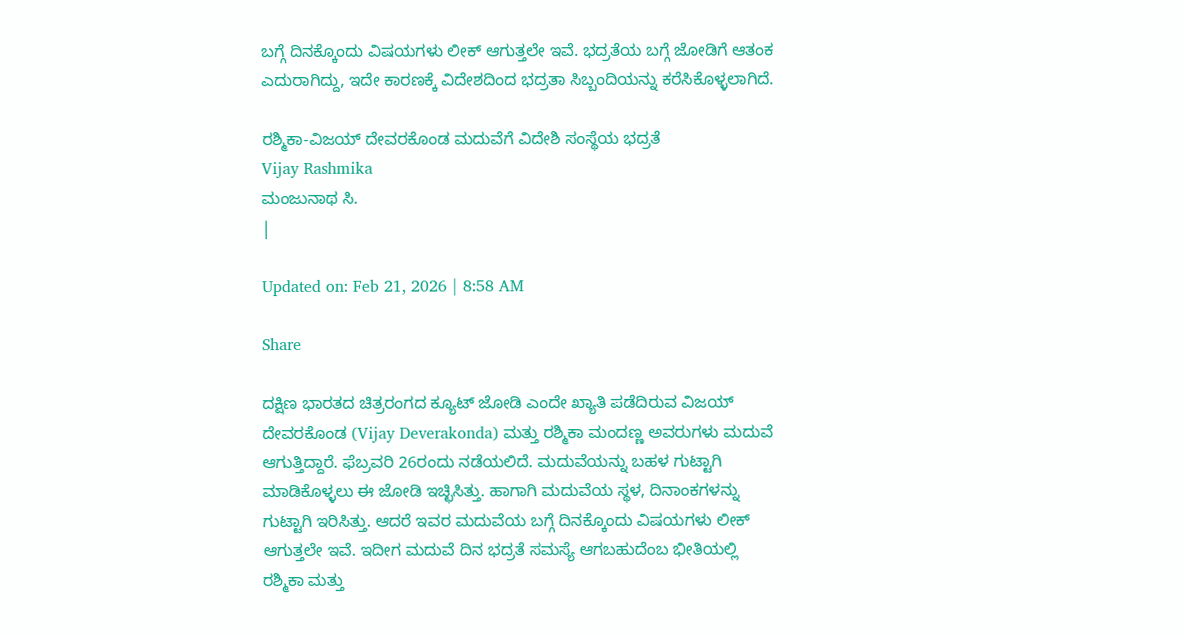ಬಗ್ಗೆ ದಿನಕ್ಕೊಂದು ವಿಷಯಗಳು ಲೀಕ್ ಆಗುತ್ತಲೇ ಇವೆ. ಭದ್ರತೆಯ ಬಗ್ಗೆ ಜೋಡಿಗೆ ಆತಂಕ ಎದುರಾಗಿದ್ದು, ಇದೇ ಕಾರಣಕ್ಕೆ ವಿದೇಶದಿಂದ ಭದ್ರತಾ ಸಿಬ್ಬಂದಿಯನ್ನು ಕರೆಸಿಕೊಳ್ಳಲಾಗಿದೆ.

ರಶ್ಮಿಕಾ-ವಿಜಯ್ ದೇವರಕೊಂಡ ಮದುವೆಗೆ ವಿದೇಶಿ ಸಂಸ್ಥೆಯ ಭದ್ರತೆ
Vijay Rashmika
ಮಂಜುನಾಥ ಸಿ.
|

Updated on: Feb 21, 2026 | 8:58 AM

Share

ದಕ್ಷಿಣ ಭಾರತದ ಚಿತ್ರರಂಗದ ಕ್ಯೂಟ್ ಜೋಡಿ ಎಂದೇ ಖ್ಯಾತಿ ಪಡೆದಿರುವ ವಿಜಯ್ ದೇವರಕೊಂಡ (Vijay Deverakonda) ಮತ್ತು ರಶ್ಮಿಕಾ ಮಂದಣ್ಣ ಅವರುಗಳು ಮದುವೆ ಆಗುತ್ತಿದ್ದಾರೆ. ಫೆಬ್ರವರಿ 26ರಂದು ನಡೆಯಲಿದೆ. ಮದುವೆಯನ್ನು ಬಹಳ ಗುಟ್ಟಾಗಿ ಮಾಡಿಕೊಳ್ಳಲು ಈ ಜೋಡಿ ಇಚ್ಛಿಸಿತ್ತು. ಹಾಗಾಗಿ ಮದುವೆಯ ಸ್ಥಳ, ದಿನಾಂಕಗಳನ್ನು ಗುಟ್ಟಾಗಿ ಇರಿಸಿತ್ತು. ಆದರೆ ಇವರ ಮದುವೆಯ ಬಗ್ಗೆ ದಿನಕ್ಕೊಂದು ವಿಷಯಗಳು ಲೀಕ್ ಆಗುತ್ತಲೇ ಇವೆ. ಇದೀಗ ಮದುವೆ ದಿನ ಭದ್ರತೆ ಸಮಸ್ಯೆ ಆಗಬಹುದೆಂಬ ಭೀತಿಯಲ್ಲಿ ರಶ್ಮಿಕಾ ಮತ್ತು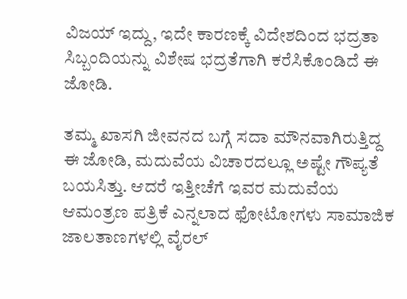ವಿಜಯ್ ಇದ್ದು, ಇದೇ ಕಾರಣಕ್ಕೆ ವಿದೇಶದಿಂದ ಭದ್ರತಾ ಸಿಬ್ಬಂದಿಯನ್ನು ವಿಶೇಷ ಭದ್ರತೆಗಾಗಿ ಕರೆಸಿಕೊಂಡಿದೆ ಈ ಜೋಡಿ.

ತಮ್ಮ ಖಾಸಗಿ ಜೀವನದ ಬಗ್ಗೆ ಸದಾ ಮೌನವಾಗಿರುತ್ತಿದ್ದ ಈ ಜೋಡಿ, ಮದುವೆಯ ವಿಚಾರದಲ್ಲೂ ಅಷ್ಟೇ ಗೌಪ್ಯತೆ ಬಯಸಿತ್ತು. ಆದರೆ ಇತ್ತೀಚೆಗೆ ಇವರ ಮದುವೆಯ ಆಮಂತ್ರಣ ಪತ್ರಿಕೆ ಎನ್ನಲಾದ ಫೋಟೋಗಳು ಸಾಮಾಜಿಕ ಜಾಲತಾಣಗಳಲ್ಲಿ ವೈರಲ್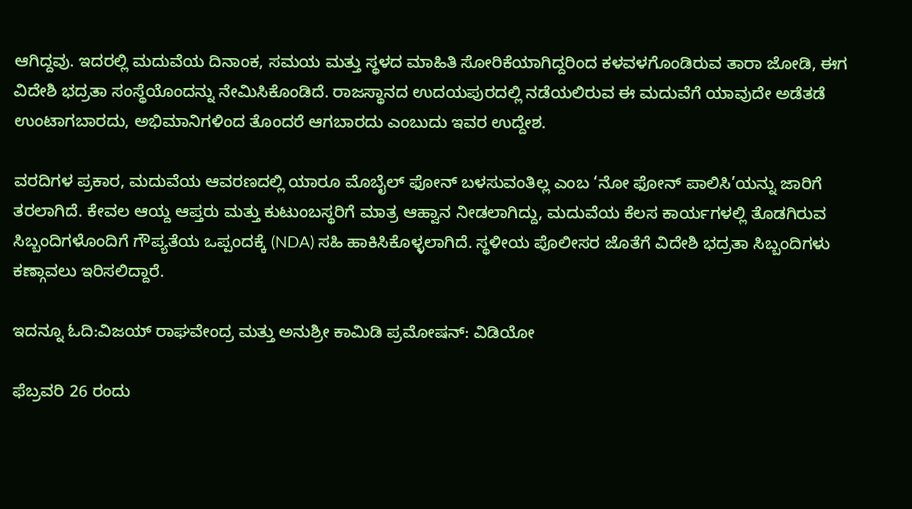ಆಗಿದ್ದವು. ಇದರಲ್ಲಿ ಮದುವೆಯ ದಿನಾಂಕ, ಸಮಯ ಮತ್ತು ಸ್ಥಳದ ಮಾಹಿತಿ ಸೋರಿಕೆಯಾಗಿದ್ದರಿಂದ ಕಳವಳಗೊಂಡಿರುವ ತಾರಾ ಜೋಡಿ, ಈಗ ವಿದೇಶಿ ಭದ್ರತಾ ಸಂಸ್ಥೆಯೊಂದನ್ನು ನೇಮಿಸಿಕೊಂಡಿದೆ. ರಾಜಸ್ಥಾನದ ಉದಯಪುರದಲ್ಲಿ ನಡೆಯಲಿರುವ ಈ ಮದುವೆಗೆ ಯಾವುದೇ ಅಡೆತಡೆ ಉಂಟಾಗಬಾರದು, ಅಭಿಮಾನಿಗಳಿಂದ ತೊಂದರೆ ಆಗಬಾರದು ಎಂಬುದು ಇವರ ಉದ್ದೇಶ.

ವರದಿಗಳ ಪ್ರಕಾರ, ಮದುವೆಯ ಆವರಣದಲ್ಲಿ ಯಾರೂ ಮೊಬೈಲ್ ಫೋನ್ ಬಳಸುವಂತಿಲ್ಲ ಎಂಬ ‘ನೋ ಫೋನ್ ಪಾಲಿಸಿ’ಯನ್ನು ಜಾರಿಗೆ ತರಲಾಗಿದೆ. ಕೇವಲ ಆಯ್ದ ಆಪ್ತರು ಮತ್ತು ಕುಟುಂಬಸ್ಥರಿಗೆ ಮಾತ್ರ ಆಹ್ವಾನ ನೀಡಲಾಗಿದ್ದು, ಮದುವೆಯ ಕೆಲಸ ಕಾರ್ಯಗಳಲ್ಲಿ ತೊಡಗಿರುವ ಸಿಬ್ಬಂದಿಗಳೊಂದಿಗೆ ಗೌಪ್ಯತೆಯ ಒಪ್ಪಂದಕ್ಕೆ (NDA) ಸಹಿ ಹಾಕಿಸಿಕೊಳ್ಳಲಾಗಿದೆ. ಸ್ಥಳೀಯ ಪೊಲೀಸರ ಜೊತೆಗೆ ವಿದೇಶಿ ಭದ್ರತಾ ಸಿಬ್ಬಂದಿಗಳು ಕಣ್ಗಾವಲು ಇರಿಸಲಿದ್ದಾರೆ.

ಇದನ್ನೂ ಓದಿ:ವಿಜಯ್ ರಾಘವೇಂದ್ರ ಮತ್ತು ಅನುಶ್ರೀ ಕಾಮಿಡಿ ಪ್ರಮೋಷನ್: ವಿಡಿಯೋ

ಫೆಬ್ರವರಿ 26 ರಂದು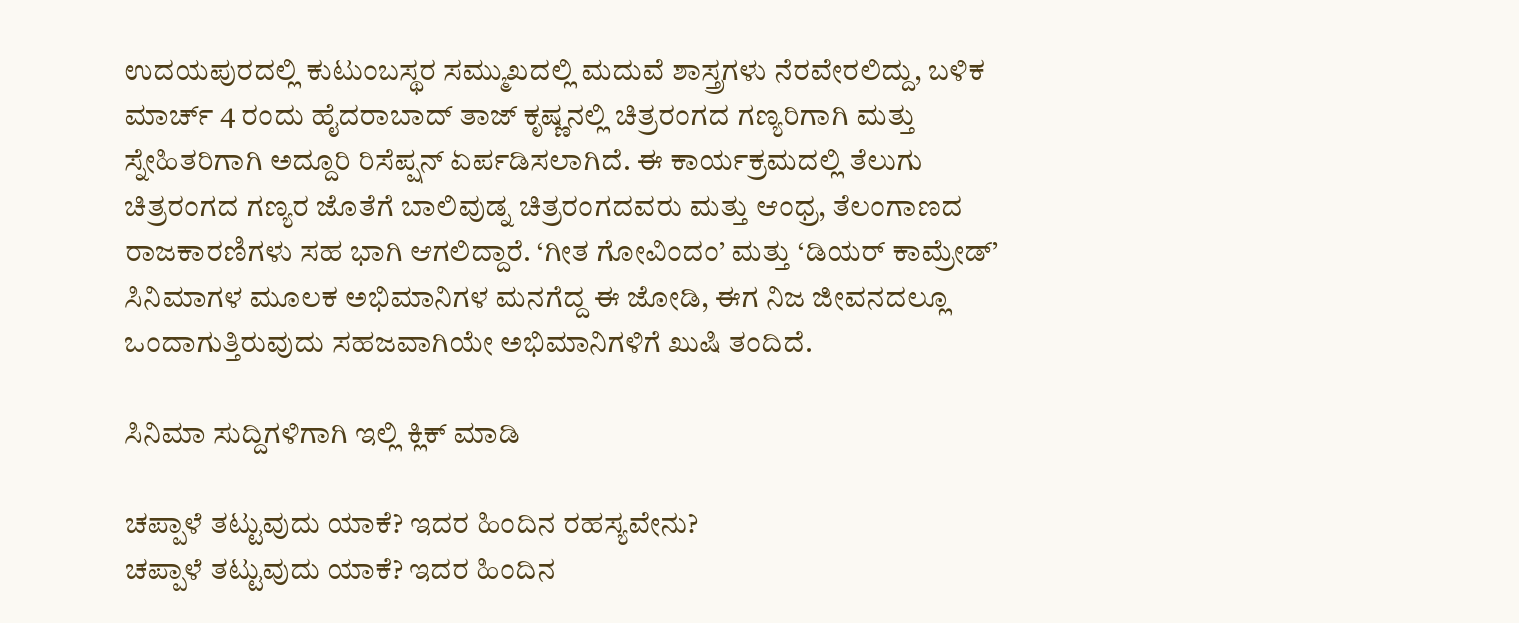ಉದಯಪುರದಲ್ಲಿ ಕುಟುಂಬಸ್ಥರ ಸಮ್ಮುಖದಲ್ಲಿ ಮದುವೆ ಶಾಸ್ತ್ರಗಳು ನೆರವೇರಲಿದ್ದು, ಬಳಿಕ ಮಾರ್ಚ್ 4 ರಂದು ಹೈದರಾಬಾದ್‌ ತಾಜ್ ಕೃಷ್ಣನಲ್ಲಿ ಚಿತ್ರರಂಗದ ಗಣ್ಯರಿಗಾಗಿ ಮತ್ತು ಸ್ನೇಹಿತರಿಗಾಗಿ ಅದ್ದೂರಿ ರಿಸೆಪ್ಷನ್ ಏರ್ಪಡಿಸಲಾಗಿದೆ. ಈ ಕಾರ್ಯಕ್ರಮದಲ್ಲಿ ತೆಲುಗು ಚಿತ್ರರಂಗದ ಗಣ್ಯರ ಜೊತೆಗೆ ಬಾಲಿವುಡ್ನ ಚಿತ್ರರಂಗದವರು ಮತ್ತು ಆಂಧ್ರ, ತೆಲಂಗಾಣದ ರಾಜಕಾರಣಿಗಳು ಸಹ ಭಾಗಿ ಆಗಲಿದ್ದಾರೆ. ‘ಗೀತ ಗೋವಿಂದಂ’ ಮತ್ತು ‘ಡಿಯರ್ ಕಾಮ್ರೇಡ್’ ಸಿನಿಮಾಗಳ ಮೂಲಕ ಅಭಿಮಾನಿಗಳ ಮನಗೆದ್ದ ಈ ಜೋಡಿ, ಈಗ ನಿಜ ಜೀವನದಲ್ಲೂ ಒಂದಾಗುತ್ತಿರುವುದು ಸಹಜವಾಗಿಯೇ ಅಭಿಮಾನಿಗಳಿಗೆ ಖುಷಿ ತಂದಿದೆ.

ಸಿನಿಮಾ ಸುದ್ದಿಗಳಿಗಾಗಿ ಇಲ್ಲಿ ಕ್ಲಿಕ್ ಮಾಡಿ

ಚಪ್ಪಾಳೆ ತಟ್ಟುವುದು ಯಾಕೆ? ಇದರ ಹಿಂದಿನ ರಹಸ್ಯವೇನು?
ಚಪ್ಪಾಳೆ ತಟ್ಟುವುದು ಯಾಕೆ? ಇದರ ಹಿಂದಿನ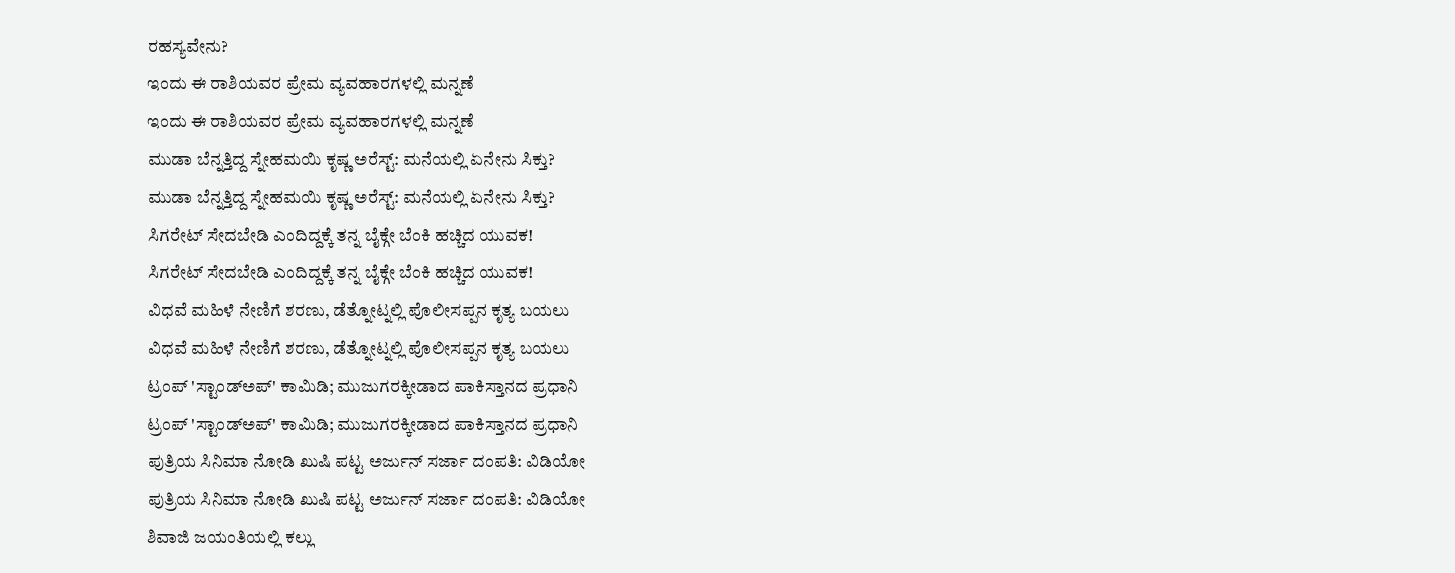ರಹಸ್ಯವೇನು?
ಇಂದು ಈ ರಾಶಿಯವರ ಪ್ರೇಮ ವ್ಯವಹಾರಗಳಲ್ಲಿ ಮನ್ನಣೆ
ಇಂದು ಈ ರಾಶಿಯವರ ಪ್ರೇಮ ವ್ಯವಹಾರಗಳಲ್ಲಿ ಮನ್ನಣೆ
ಮುಡಾ ಬೆನ್ನತ್ತಿದ್ದ ಸ್ನೇಹಮಯಿ ಕೃಷ್ಣ ಅರೆಸ್ಟ್: ಮನೆಯಲ್ಲಿ ಏನೇನು ಸಿಕ್ತು?
ಮುಡಾ ಬೆನ್ನತ್ತಿದ್ದ ಸ್ನೇಹಮಯಿ ಕೃಷ್ಣ ಅರೆಸ್ಟ್: ಮನೆಯಲ್ಲಿ ಏನೇನು ಸಿಕ್ತು?
ಸಿಗರೇಟ್ ಸೇದಬೇಡಿ ಎಂದಿದ್ದಕ್ಕೆ ತನ್ನ ಬೈಕ್ಗೇ ಬೆಂಕಿ ಹಚ್ಚಿದ ಯುವಕ!
ಸಿಗರೇಟ್ ಸೇದಬೇಡಿ ಎಂದಿದ್ದಕ್ಕೆ ತನ್ನ ಬೈಕ್ಗೇ ಬೆಂಕಿ ಹಚ್ಚಿದ ಯುವಕ!
ವಿಧವೆ ಮಹಿಳೆ ನೇಣಿಗೆ ಶರಣು, ಡೆತ್ನೋಟ್ನಲ್ಲಿ ಪೊಲೀಸಪ್ಪನ ಕೃತ್ಯ ಬಯಲು
ವಿಧವೆ ಮಹಿಳೆ ನೇಣಿಗೆ ಶರಣು, ಡೆತ್ನೋಟ್ನಲ್ಲಿ ಪೊಲೀಸಪ್ಪನ ಕೃತ್ಯ ಬಯಲು
ಟ್ರಂಪ್ 'ಸ್ಟಾಂಡ್ಅಪ್' ಕಾಮಿಡಿ; ಮುಜುಗರಕ್ಕೀಡಾದ ಪಾಕಿಸ್ತಾನದ ಪ್ರಧಾನಿ
ಟ್ರಂಪ್ 'ಸ್ಟಾಂಡ್ಅಪ್' ಕಾಮಿಡಿ; ಮುಜುಗರಕ್ಕೀಡಾದ ಪಾಕಿಸ್ತಾನದ ಪ್ರಧಾನಿ
ಪುತ್ರಿಯ ಸಿನಿಮಾ ನೋಡಿ ಖುಷಿ ಪಟ್ಟ ಅರ್ಜುನ್ ಸರ್ಜಾ ದಂಪತಿ: ವಿಡಿಯೋ
ಪುತ್ರಿಯ ಸಿನಿಮಾ ನೋಡಿ ಖುಷಿ ಪಟ್ಟ ಅರ್ಜುನ್ ಸರ್ಜಾ ದಂಪತಿ: ವಿಡಿಯೋ
ಶಿವಾಜಿ ಜಯಂತಿಯಲ್ಲಿ ಕಲ್ಲು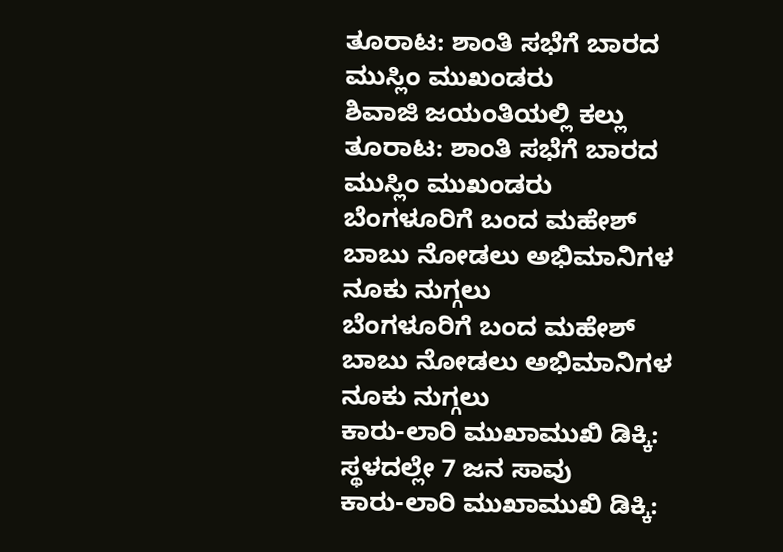ತೂರಾಟ: ಶಾಂತಿ ಸಭೆಗೆ ಬಾರದ ಮುಸ್ಲಿಂ ಮುಖಂಡರು
ಶಿವಾಜಿ ಜಯಂತಿಯಲ್ಲಿ ಕಲ್ಲು ತೂರಾಟ: ಶಾಂತಿ ಸಭೆಗೆ ಬಾರದ ಮುಸ್ಲಿಂ ಮುಖಂಡರು
ಬೆಂಗಳೂರಿಗೆ ಬಂದ ಮಹೇಶ್ ಬಾಬು ನೋಡಲು ಅಭಿಮಾನಿಗಳ ನೂಕು ನುಗ್ಗಲು
ಬೆಂಗಳೂರಿಗೆ ಬಂದ ಮಹೇಶ್ ಬಾಬು ನೋಡಲು ಅಭಿಮಾನಿಗಳ ನೂಕು ನುಗ್ಗಲು
ಕಾರು-ಲಾರಿ ಮುಖಾಮುಖಿ ಡಿಕ್ಕಿ: ಸ್ಥಳದಲ್ಲೇ 7 ಜನ ಸಾವು
ಕಾರು-ಲಾರಿ ಮುಖಾಮುಖಿ ಡಿಕ್ಕಿ: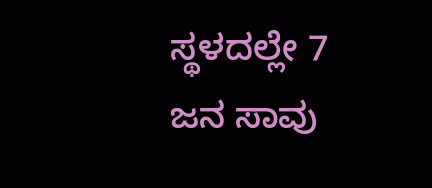ಸ್ಥಳದಲ್ಲೇ 7 ಜನ ಸಾವು